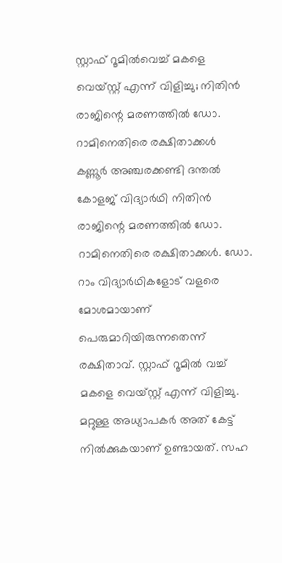സ്റ്റാഫ് റൂമിൽവെച്ച് മകളെ വെയ്സ്റ്റ് എന്ന് വിളിച്ചു; നിതിൻ രാജിന്റെ മരണത്തിൽ ഡോ. റാമിനെതിരെ രക്ഷിതാക്കൾ
കണ്ണൂർ അഞ്ചരക്കണ്ടി ദന്തൽ കോളജ് വിദ്യാർഥി നിതിൻ രാജിന്റെ മരണത്തിൽ ഡോ. റാമിനെതിരെ രക്ഷിതാക്കൾ. ഡോ. റാം വിദ്യാർഥികളോട് വളരെ മോശമായാണ് പെരുമാറിയിരുന്നതെന്ന് രക്ഷിതാവ്. സ്റ്റാഫ് റൂമിൽ വച്ച് മകളെ വെയ്സ്റ്റ് എന്ന് വിളിച്ചു. മറ്റുള്ള അധ്യാപകർ അത് കേട്ട് നിൽക്കുകയാണ് ഉണ്ടായത്. സഹ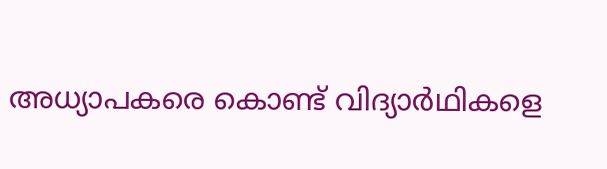അധ്യാപകരെ കൊണ്ട് വിദ്യാർഥികളെ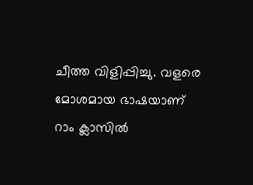ചീത്ത വിളിപ്പിച്ചു. വളരെ മോശമായ ഭാഷയാണ് റാം ക്ലാസിൽ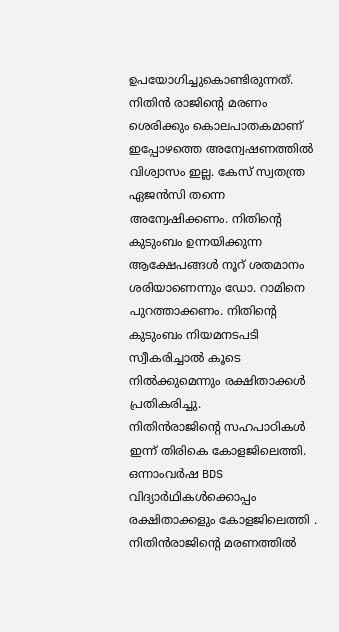ഉപയോഗിച്ചുകൊണ്ടിരുന്നത്. നിതിൻ രാജിന്റെ മരണം ശെരിക്കും കൊലപാതകമാണ് ഇപ്പോഴത്തെ അന്വേഷണത്തിൽ വിശ്വാസം ഇല്ല. കേസ് സ്വതന്ത്ര ഏജൻസി തന്നെ അന്വേഷിക്കണം. നിതിൻ്റെ കുടുംബം ഉന്നയിക്കുന്ന ആക്ഷേപങ്ങൾ നൂറ് ശതമാനം ശരിയാണെന്നും ഡോ. റാമിനെ പുറത്താക്കണം. നിതിൻ്റെ കുടുംബം നിയമനടപടി സ്വീകരിച്ചാൽ കൂടെ നിൽക്കുമെന്നും രക്ഷിതാക്കൾ പ്രതികരിച്ചു.
നിതിൻരാജിന്റെ സഹപാഠികൾ ഇന്ന് തിരികെ കോളജിലെത്തി. ഒന്നാംവർഷ BDS വിദ്യാർഥികൾക്കൊപ്പം രക്ഷിതാക്കളും കോളജിലെത്തി . നിതിൻരാജിന്റെ മരണത്തിൽ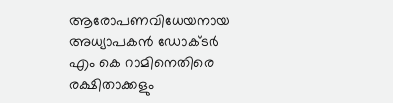ആരോപണവിധേയനായ അധ്യാപകൻ ഡോക്ടർ എം കെ റാമിനെതിരെ രക്ഷിതാക്കളും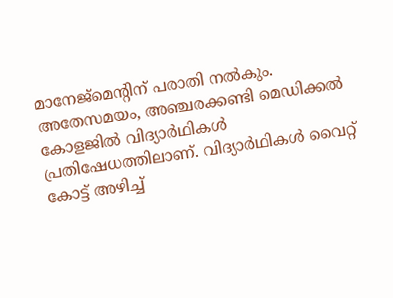മാനേജ്മെന്റിന് പരാതി നൽകും.
അതേസമയം, അഞ്ചരക്കണ്ടി മെഡിക്കൽ കോളജിൽ വിദ്യാർഥികൾ പ്രതിഷേധത്തിലാണ്. വിദ്യാർഥികൾ വൈറ്റ് കോട്ട് അഴിച്ച്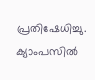പ്രതിഷേധിച്ചു. ക്യാംപസിൽ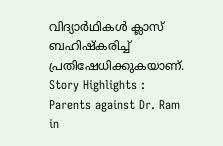വിദ്യാർഥികൾ ക്ലാസ് ബഹിഷ്കരിച്ച് പ്രതിഷേധിക്കുകയാണ്.
Story Highlights : Parents against Dr. Ram in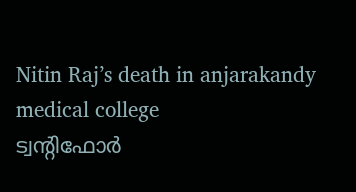Nitin Raj’s death in anjarakandy medical college
ട്വന്റിഫോർ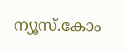ന്യൂസ്.കോം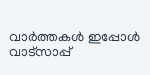വാർത്തകൾ ഇപ്പോൾ വാട്സാപ്പ്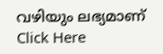വഴിയും ലഭ്യമാണ് Click Here